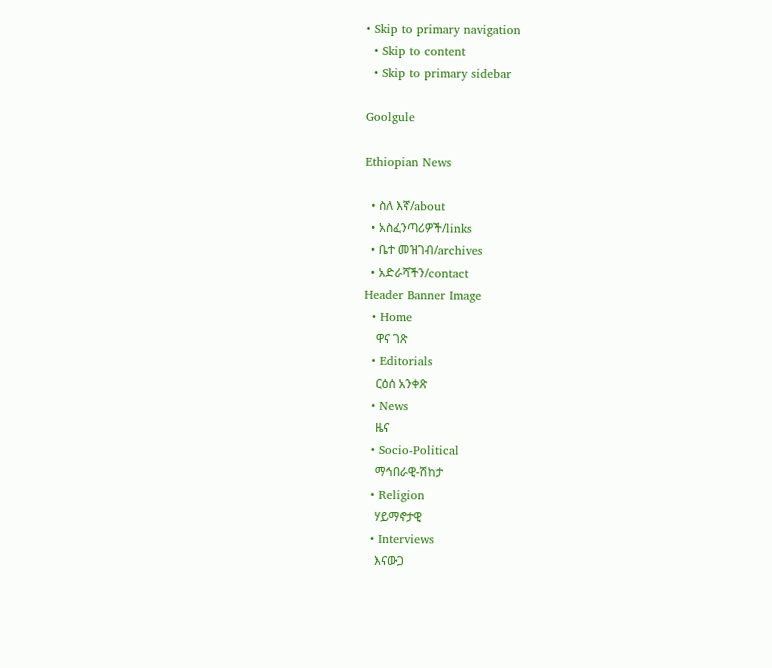• Skip to primary navigation
  • Skip to content
  • Skip to primary sidebar

Goolgule

Ethiopian News

  • ስለ እኛ/about
  • አስፈንጣሪዎች/links
  • ቤተ መዝገብ/archives
  • አድራሻችን/contact
Header Banner Image
  • Home
    ዋና ገጽ
  • Editorials
    ርዕሰ አንቀጽ
  • News
    ዜና
  • Socio-Political
    ማኅበራዊ-ሽከታ
  • Religion
    ሃይማኖታዊ
  • Interviews
    እናውጋ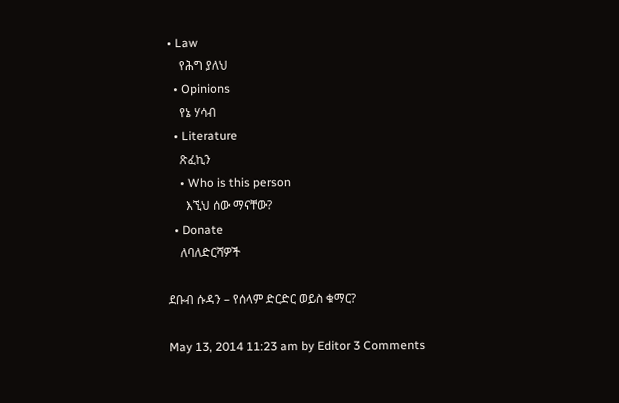• Law
    የሕግ ያለህ
  • Opinions
    የኔ ሃሳብ
  • Literature
    ጽፈኪን
    • Who is this person
      እኚህ ሰው ማናቸው?
  • Donate
    ለባለድርሻዎች

ደቡብ ሱዳን – የሰላም ድርድር ወይስ ቁማር?

May 13, 2014 11:23 am by Editor 3 Comments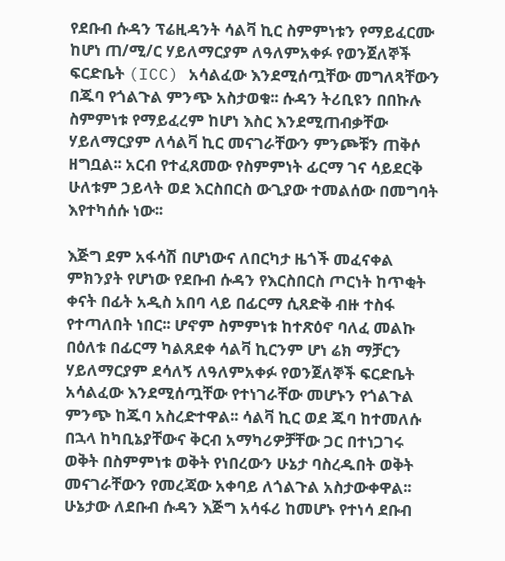የደቡብ ሱዳን ፕሬዚዳንት ሳልቫ ኪር ስምምነቱን የማይፈርሙ ከሆነ ጠ/ሚ/ር ሃይለማርያም ለዓለምአቀፉ የወንጀለኞች ፍርድቤት (ICC) አሳልፈው እንደሚሰጧቸው መግለጻቸውን በጁባ የጎልጉል ምንጭ አስታወቁ፡፡ ሱዳን ትሪቢዩን በበኩሉ ስምምነቱ የማይፈረም ከሆነ እስር እንደሚጠብቃቸው ሃይለማርያም ለሳልቫ ኪር መናገራቸውን ምንጮቹን ጠቅሶ ዘግቧል፡፡ አርብ የተፈጸመው የስምምነት ፊርማ ገና ሳይደርቅ ሁለቱም ኃይላት ወደ እርስበርስ ውጊያው ተመልሰው በመግባት እየተካሰሱ ነው፡፡

እጅግ ደም አፋሳሽ በሆነውና ለበርካታ ዜጎች መፈናቀል ምክንያት የሆነው የደቡብ ሱዳን የእርስበርስ ጦርነት ከጥቂት ቀናት በፊት አዲስ አበባ ላይ በፊርማ ሲጸድቅ ብዙ ተስፋ የተጣለበት ነበር፡፡ ሆኖም ስምምነቱ ከተጽዕኖ ባለፈ መልኩ በዕለቱ በፊርማ ካልጸደቀ ሳልቫ ኪርንም ሆነ ሬክ ማቻርን ሃይለማርያም ደሳለኝ ለዓለምአቀፉ የወንጀለኞች ፍርድቤት አሳልፈው እንደሚሰጧቸው የተነገራቸው መሆኑን የጎልጉል ምንጭ ከጁባ አስረድተዋል፡፡ ሳልቫ ኪር ወደ ጁባ ከተመለሱ በኋላ ከካቢኔያቸውና ቅርብ አማካሪዎቻቸው ጋር በተነጋገሩ ወቅት በስምምነቱ ወቅት የነበረውን ሁኔታ ባስረዱበት ወቅት መናገራቸውን የመረጃው አቀባይ ለጎልጉል አስታውቀዋል፡፡ ሁኔታው ለደቡብ ሱዳን እጅግ አሳፋሪ ከመሆኑ የተነሳ ደቡብ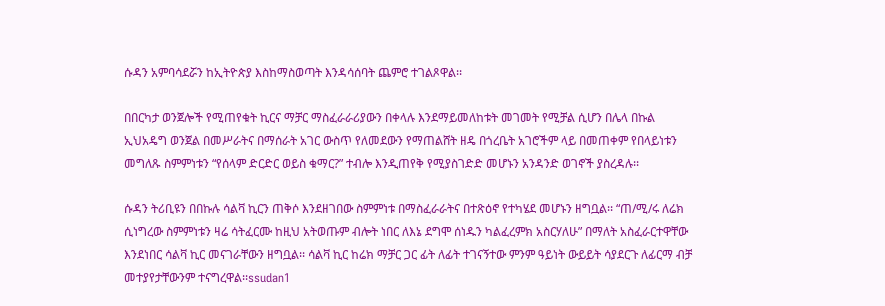ሱዳን አምባሳደሯን ከኢትዮጵያ እስከማስወጣት እንዳሳሰባት ጨምሮ ተገልጾዋል፡፡

በበርካታ ወንጀሎች የሚጠየቁት ኪርና ማቻር ማስፈራራሪያውን በቀላሉ እንደማይመለከቱት መገመት የሚቻል ሲሆን በሌላ በኩል ኢህአዴግ ወንጀል በመሥራትና በማሰራት አገር ውስጥ የለመደውን የማጠልሸት ዘዴ በጎረቤት አገሮችም ላይ በመጠቀም የበላይነቱን መግለጹ ስምምነቱን “የሰላም ድርድር ወይስ ቁማር?” ተብሎ እንዲጠየቅ የሚያስገድድ መሆኑን አንዳንድ ወገኖች ያስረዳሉ፡፡

ሱዳን ትሪቢዩን በበኩሉ ሳልቫ ኪርን ጠቅሶ እንደዘገበው ስምምነቱ በማስፈራራትና በተጽዕኖ የተካሄደ መሆኑን ዘግቧል፡፡ “ጠ/ሚ/ሩ ለሬክ ሲነግረው ስምምነቱን ዛሬ ሳትፈርሙ ከዚህ አትወጡም ብሎት ነበር ለእኔ ደግሞ ሰነዱን ካልፈረምክ አስርሃለሁ” በማለት አስፈራርተዋቸው እንደነበር ሳልቫ ኪር መናገራቸውን ዘግቧል፡፡ ሳልቫ ኪር ከሬክ ማቻር ጋር ፊት ለፊት ተገናኝተው ምንም ዓይነት ውይይት ሳያደርጉ ለፊርማ ብቻ መተያየታቸውንም ተናግረዋል፡፡ssudan1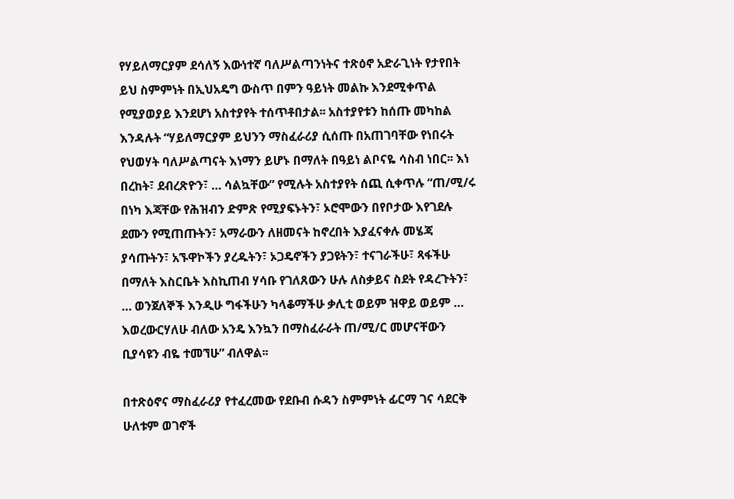የሃይለማርያም ደሳለኝ እውነተኛ ባለሥልጣንነትና ተጽዕኖ አድራጊነት የታየበት ይህ ስምምነት በኢህአዴግ ውስጥ በምን ዓይነት መልኩ እንደሚቀጥል የሚያወያይ እንደሆነ አስተያየት ተሰጥቶበታል፡፡ አስተያየቱን ከሰጡ መካከል እንዳሉት “ሃይለማርያም ይህንን ማስፈራሪያ ሲሰጡ በአጠገባቸው የነበሩት የህወሃት ባለሥልጣናት እነማን ይሆኑ በማለት በዓይነ ልቦናዬ ሳስብ ነበር፡፡ እነ በረከት፣ ደብረጽዮን፣ … ሳልኳቸው” የሚሉት አስተያየት ሰጪ ሲቀጥሉ “ጠ/ሚ/ሩ በነካ እጃቸው የሕዝብን ድምጽ የሚያፍኑትን፣ ኦሮሞውን በየቦታው እየገደሉ ደሙን የሚጠጡትን፣ አማራውን ለዘመናት ከኖረበት እያፈናቀሉ መሄጃ ያሳጡትን፣ አኙዋኮችን ያረዱትን፣ ኦጋዴኖችን ያጋዩትን፣ ተናገራችሁ፣ ጻፋችሁ በማለት እስርቤት እስኪጠብ ሃሳቡ የገለጸውን ሁሉ ለስቃይና ስደት የዳረጉትን፣ … ወንጀለኞች እንዲሁ ግፋችሁን ካላቆማችሁ ቃሊቲ ወይም ዝዋይ ወይም … እወረውርሃለሁ ብለው አንዴ እንኳን በማስፈራራት ጠ/ሚ/ር መሆናቸውን ቢያሳዩን ብዬ ተመኘሁ” ብለዋል፡፡

በተጽዕኖና ማስፈራሪያ የተፈረመው የደቡብ ሱዳን ስምምነት ፊርማ ገና ሳደርቅ ሁለቱም ወገኖች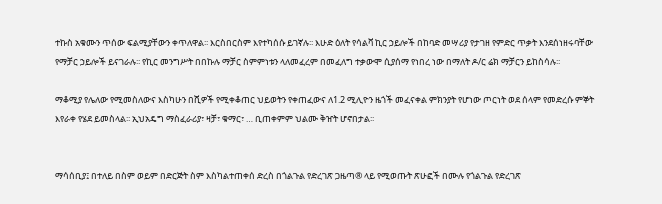ተኩስ አቁሙን ጥሰው ፍልሚያቸውን ቀጥለዋል፡፡ እርስበርስም እየተካሰሱ ይገኛሉ፡፡ እሁድ ዕለት የሳልቫ ኪር ኃይሎች በከባድ መሣሪያ የታገዘ የምድር ጥቃት እንደሰነዘሩባቸው የማቻር ኃይሎች ይናገራሉ፡፡ የኪር መንግሥት በበኩሉ ማቻር ስምምነቱን ላለመፈረም በመፈለግ ተቃውሞ ሲያሰማ የነበረ ነው በማለት ዶ/ር ሬክ ማቻርን ይከስሳሉ፡፡

ማቆሚያ የሌለው የሚመስለውና እስካሁን በሺዎች የሚቀቆጠር ህይወትን የቀጠፈውና ለ1.2 ሚሊዮን ዜጎች መፈናቀል ምክንያት የሆነው ጦርነት ወደ ሰላም የመድረሱ ምኞት እየራቀ የሄደ ይመስላል፡፡ ኢህአዴግ ማስፈራሪያ፣ ዛቻ፣ ቁማር፣ … ቢጠቀምም ህልሙ ቅዠት ሆኖበታል፡፡


ማሳሰቢያ፤ በተለይ በስም ወይም በድርጅት ስም እስካልተጠቀሰ ድረስ በጎልጉል የድረገጽ ጋዜጣ® ላይ የሚወጡት ጽሁፎች በሙሉ የጎልጉል የድረገጽ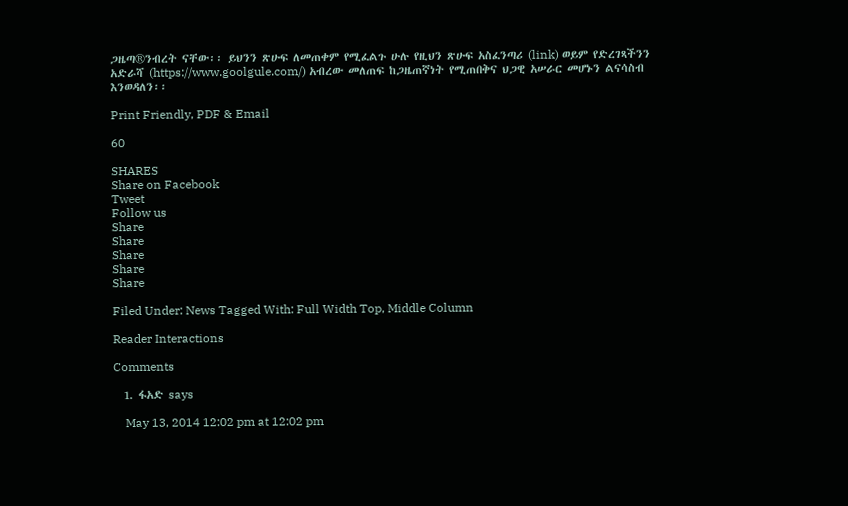ጋዜጣ®ንብረት ናቸው፡፡ ይህንን ጽሁፍ ለመጠቀም የሚፈልጉ ሁሉ የዚህን ጽሁፍ አስፈንጣሪ (link) ወይም የድረገጻችንን አድራሻ (https://www.goolgule.com/) አብረው መለጠፍ ከጋዜጠኛነት የሚጠበቅና ህጋዊ አሠራር መሆኑን ልናሳስብ እንወዳለን፡፡

Print Friendly, PDF & Email

60

SHARES
Share on Facebook
Tweet
Follow us
Share
Share
Share
Share
Share

Filed Under: News Tagged With: Full Width Top, Middle Column

Reader Interactions

Comments

  1. ፋአድ says

    May 13, 2014 12:02 pm at 12:02 pm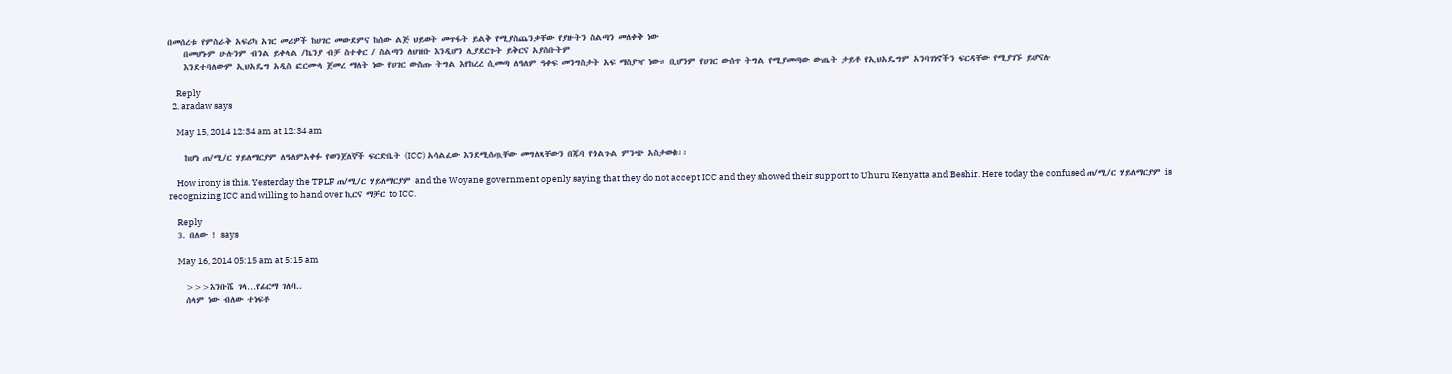በመሰረቱ የምስራቅ አፍሪካ አገር መሪዎች ከሀገር መውደምና ከሰው ልጅ ህይወት መጥፋት ይልቅ የሚያስጨንቃቸው የያዙትን ስልጣን መለቀቅ ነው
    በመሆኑም ሁሉንም ብንል ይቀላል /ኬንያ ብቻ ስተቀር / ስልጣን ለህዝቡ እንዲሆን ሊያደርጉት ይቅርና አያስቡትም
    እንደተባለውም ኢህአዴግ አዲስ ፎርሙላ ጀመረ ማለት ነው የሀገር ውስጡ ትግል እየከረረ ሲመጣ ለዓለም ዓቀፍ መንግስታት አፍ ማስያዣ ነው። ቢሆንም የሀገር ውሰጥ ትግል የሚያመጣው ውጤት ታይቶ የኢህአዴግም አንባገነኖችን ፍርዳቸው የሚያገኙ ይሆናሉ

    Reply
  2. aradaw says

    May 15, 2014 12:34 am at 12:34 am

    ከሆነ ጠ/ሚ/ር ሃይለማርያም ለዓለምአቀፉ የወንጀለኞች ፍርድቤት (ICC) አሳልፈው እንደሚሰጧቸው መግለጻቸውን በጁባ የጎልጉል ምንጭ አስታወቁ፡፡

    How irony is this. Yesterday the TPLF ጠ/ሚ/ር ሃይለማርያም and the Woyane government openly saying that they do not accept ICC and they showed their support to Uhuru Kenyatta and Beshir. Here today the confused ጠ/ሚ/ር ሃይለማርያም is recognizing ICC and willing to hand over ኪርና ማቻር to ICC.

    Reply
  3. በለው ! says

    May 16, 2014 05:15 am at 5:15 am

    >>>እንቡሼ ገላ…የፊርማ ገለባ..
    ሰላም ነው ብለው ተነፍቶ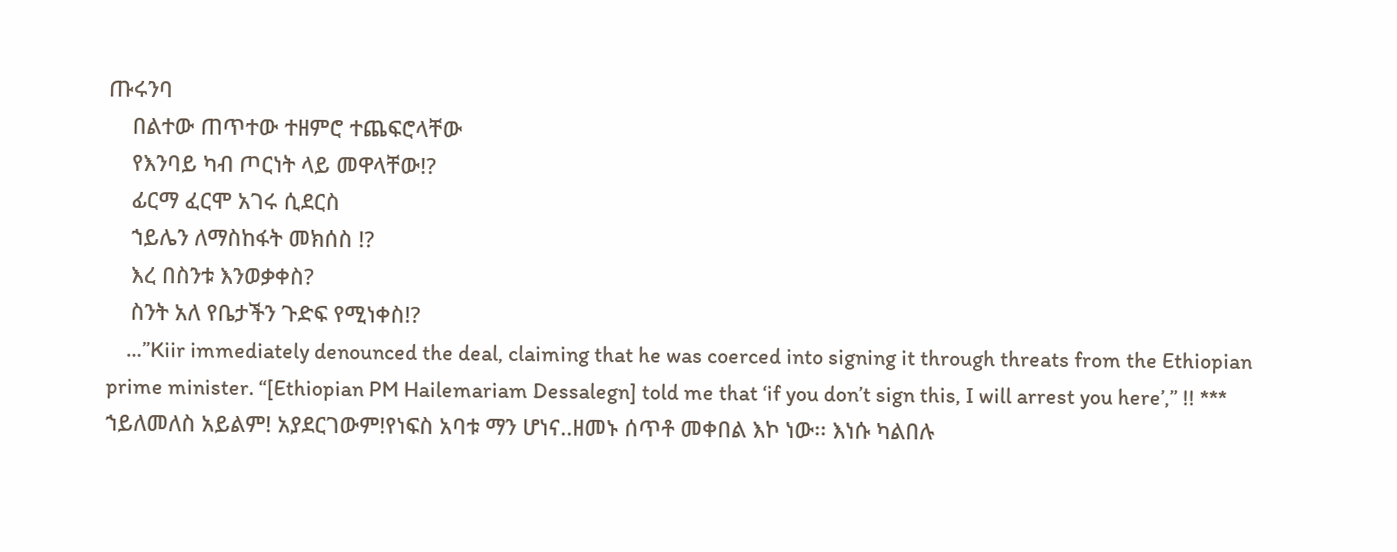ጡሩንባ
    በልተው ጠጥተው ተዘምሮ ተጨፍሮላቸው
    የእንባይ ካብ ጦርነት ላይ መዋላቸው!?
    ፊርማ ፈርሞ አገሩ ሲደርስ
    ኀይሌን ለማስከፋት መክሰስ !?
    እረ በስንቱ እንወቃቀስ?
    ስንት አለ የቤታችን ጉድፍ የሚነቀስ!?
    …”Kiir immediately denounced the deal, claiming that he was coerced into signing it through threats from the Ethiopian prime minister. “[Ethiopian PM Hailemariam Dessalegn] told me that ‘if you don’t sign this, I will arrest you here’,” !! *** ኀይለመለስ አይልም! አያደርገውም!የነፍስ አባቱ ማን ሆነና..ዘመኑ ሰጥቶ መቀበል እኮ ነው፡፡ እነሱ ካልበሉ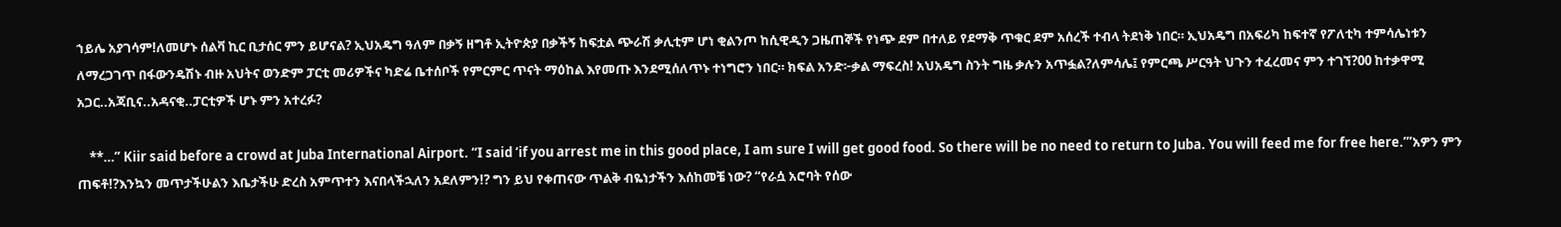ኀይሌ አያገሳም!ለመሆኑ ሰልቫ ኪር ቢታሰር ምን ይሆናል? ኢህአዴግ ዓለም በቃኝ ዘግቶ ኢትዮጵያ በቃችኝ ከፍቷል ጭራሽ ቃሊቲም ሆነ ቂልንጦ ከሲዊዲን ጋዜጠኞች የነጭ ደም በተለይ የደማቅ ጥቁር ደም አሰረች ተብላ ትደነቅ ነበር። ኢህአዴግ በአፍሪካ ከፍተኛ የፖለቲካ ተምሳሌነቱን ለማረጋገጥ በፋውንዴሽኑ ብዙ አህትና ወንድም ፓርቲ መሪዎችና ካድሬ ቤተሰቦች የምርምር ጥናት ማዕከል እየመጡ እንደሚሰለጥኑ ተነግሮን ነበር። ክፍል አንድ፦ቃል ማፍረስ! አህአዴግ ስንት ግዜ ቃሉን አጥፏል?ለምሳሌ፤ የምርጫ ሥርዓት ህጉን ተፈረመና ምን ተገኘ?00 ከተቃዋሚ አጋር..አጃቢና..አዳናቂ..ፓርቲዎች ሆኑ ምን አተረፉ?

    **…” Kiir said before a crowd at Juba International Airport. “I said ‘if you arrest me in this good place, I am sure I will get good food. So there will be no need to return to Juba. You will feed me for free here.’”አዎን ምን ጠፍቶ!?እንኳን መጥታችሁልን እቤታችሁ ድረስ አምጥተን እናበላችኋለን አደለምን!? ግን ይህ የቀጠናው ጥልቅ ብዬነታችን እሰከመቼ ነው? “የራሷ አሮባት የሰው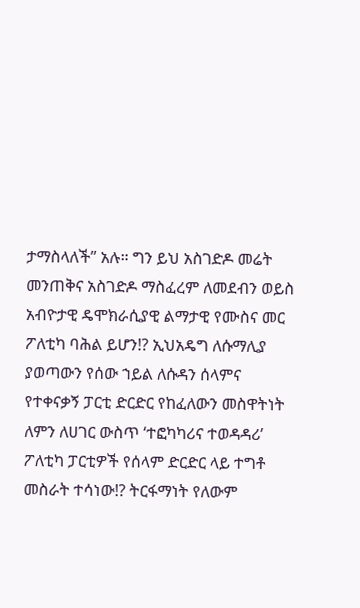ታማስላለች” አሉ። ግን ይህ አስገድዶ መሬት መንጠቅና አስገድዶ ማስፈረም ለመደብን ወይስ አብዮታዊ ዴሞክራሲያዊ ልማታዊ የሙስና መር ፖለቲካ ባሕል ይሆን!? ኢህአዴግ ለሱማሊያ ያወጣውን የሰው ኀይል ለሱዳን ሰላምና የተቀናቃኝ ፓርቲ ድርድር የከፈለውን መስዋትነት ለምን ለሀገር ውስጥ ‘ተፎካካሪና ተወዳዳሪ’ ፖለቲካ ፓርቲዎች የሰላም ድርድር ላይ ተግቶ መስራት ተሳነው!? ትርፋማነት የለውም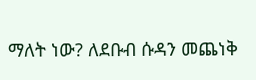ማለት ነው? ለደቡብ ሱዳን መጨነቅ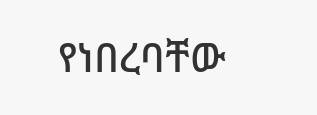የነበረባቸው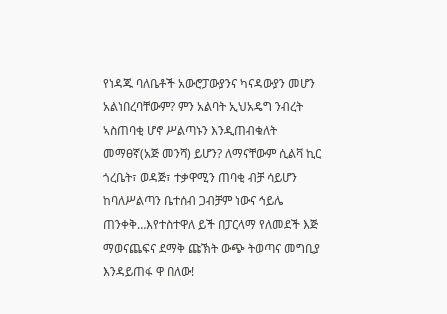የነዳጁ ባለቤቶች አውሮፓውያንና ካናዳውያን መሆን አልነበረባቸውም? ምን አልባት ኢህአዴግ ንብረት ኣስጠባቂ ሆኖ ሥልጣኑን እንዲጠብቁለት መማፀኛ(አጅ መንሻ) ይሆን? ለማናቸውም ሲልቫ ኪር ጎረቤት፣ ወዳጅ፣ ተቃዋሚን ጠባቂ ብቻ ሳይሆን ከባለሥልጣን ቤተሰብ ጋብቻም ነውና ኅይሌ ጠንቀቅ…እየተስተዋለ ይች በፓርላማ የለመደች እጅ ማወናጨፍና ደማቅ ጩኽት ውጭ ትወጣና መግቢያ እንዳይጠፋ ዋ በለው!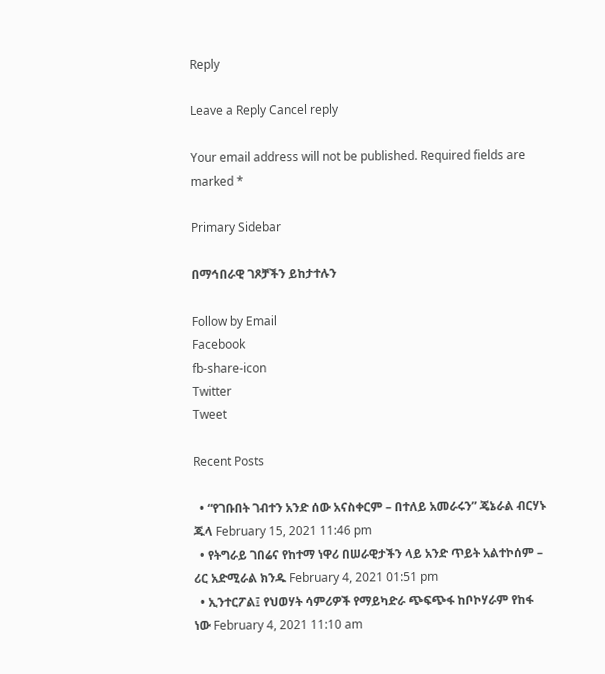Reply

Leave a Reply Cancel reply

Your email address will not be published. Required fields are marked *

Primary Sidebar

በማኅበራዊ ገጾቻችን ይከታተሉን

Follow by Email
Facebook
fb-share-icon
Twitter
Tweet

Recent Posts

  • “የገቡበት ገብተን አንድ ሰው አናስቀርም – በተለይ አመራሩን” ጄኔራል ብርሃኑ ጁላ February 15, 2021 11:46 pm
  • የትግራይ ገበሬና የከተማ ነዋሪ በሠራዊታችን ላይ አንድ ጥይት አልተኮሰም – ሪር አድሚራል ክንዱ February 4, 2021 01:51 pm
  • ኢንተርፖል፤ የህወሃት ሳምሪዎች የማይካድራ ጭፍጭፋ ከቦኮሃራም የከፋ ነው February 4, 2021 11:10 am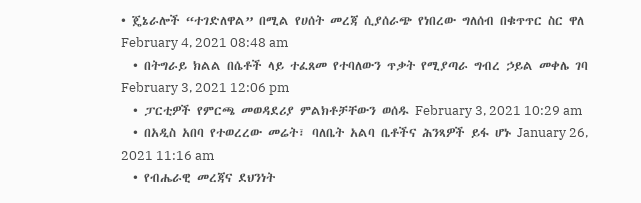• ጄኔራሎች “ተገድለዋል” በሚል የሀሰት መረጃ ሲያሰራጭ የነበረው ግለሰብ በቁጥጥር ስር ዋለ February 4, 2021 08:48 am
  • በትግራይ ክልል በሴቶች ላይ ተፈጸመ የተባለውን ጥቃት የሚያጣራ ግብረ ኃይል መቀሌ ገባ February 3, 2021 12:06 pm
  • ፓርቲዎች የምርጫ መወዳደሪያ ምልክቶቻቸውን ወሰዱ February 3, 2021 10:29 am
  • በአዲስ አበባ የተወረረው መሬት፣ ባለቤት አልባ ቤቶችና ሕንጻዎች ይፋ ሆኑ January 26, 2021 11:16 am
  • የብሔራዊ መረጃና ደህንነት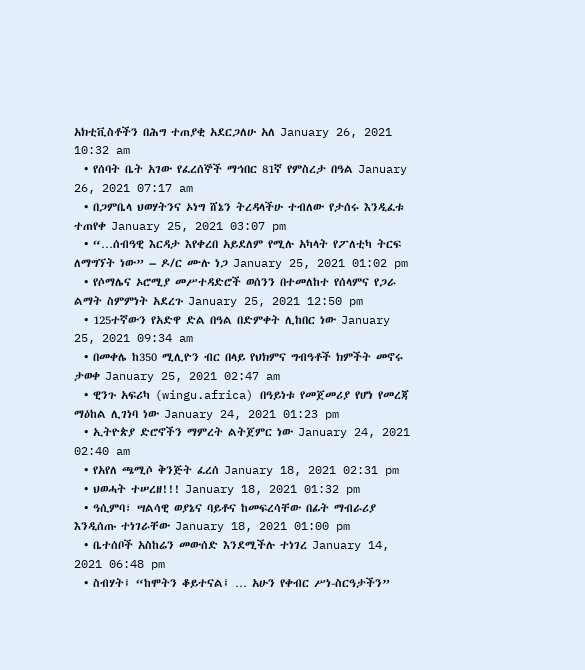አክቲቪስቶችን በሕግ ተጠያቂ አደርጋለሁ አለ January 26, 2021 10:32 am
  • የሰባት ቤት አገው የፈረሰኞች ማኅበር 81ኛ የምስረታ በዓል January 26, 2021 07:17 am
  • በጋምቤላ ህወሃትንና ኦነግ ሸኔን ትረዳላችሁ ተብለው የታሰሩ እንዲፈቱ ተጠየቀ January 25, 2021 03:07 pm
  • “…ሰብዓዊ እርዳታ እየቀረበ አይደለም የሚሉ አካላት የፖለቲካ ትርፍ ለማግኘት ነው” – ዶ/ር ሙሉ ነጋ January 25, 2021 01:02 pm
  • የሶማሌና ኦሮሚያ መሥተዳድሮች ወሰንን በተመለከተ የሰላምና የጋራ ልማት ስምምነት አደረጉ January 25, 2021 12:50 pm
  • 125ተኛውን የአድዋ ድል በዓል በድምቀት ሊከበር ነው January 25, 2021 09:34 am
  • በመቀሌ ከ350 ሚሊዮን ብር በላይ የህክምና ግብዓቶች ክምችት መኖሩ ታወቀ January 25, 2021 02:47 am
  • ዊንጉ አፍሪካ (wingu.africa) በዓይነቱ የመጀመሪያ የሆነ የመረጃ ማዕከል ሊገነባ ነው January 24, 2021 01:23 pm
  • ኢትዮጵያ ድሮኖችን ማምረት ልትጀምር ነው January 24, 2021 02:40 am
  • የአየለ ጫሚሶ ቅንጅት ፈረሰ January 18, 2021 02:31 pm
  • ህወሓት ተሠረዘ!!! January 18, 2021 01:32 pm
  • ዓሲምባ፣ ሣልሳዊ ወያኔና ባይቶና ከመፍረሳቸው በፊት ማብራሪያ እንዲሰጡ ተነገራቸው January 18, 2021 01:00 pm
  • ቤተሰቦች አስከሬን መውሰድ እንደሚችሉ ተነገረ January 14, 2021 06:48 pm
  • ስብሃት፤ “ከሞትን ቆይተናል፤ … አሁን የቀብር ሥነ-ስርዓታችን”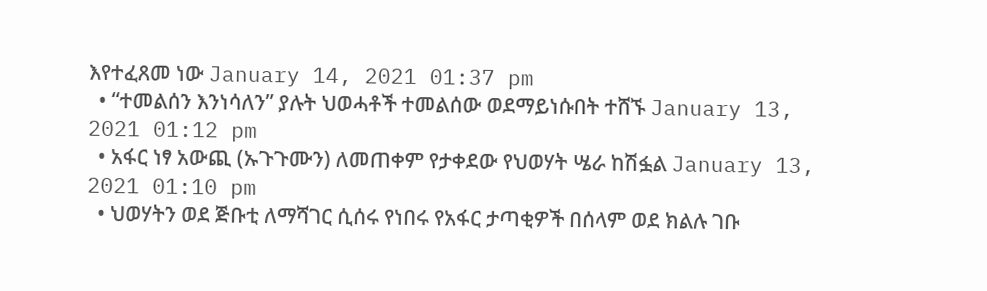እየተፈጸመ ነው January 14, 2021 01:37 pm
  • “ተመልሰን እንነሳለን” ያሉት ህወሓቶች ተመልሰው ወደማይነሱበት ተሸኙ January 13, 2021 01:12 pm
  • አፋር ነፃ አውጪ (ኡጉጉሙን) ለመጠቀም የታቀደው የህወሃት ሤራ ከሽፏል January 13, 2021 01:10 pm
  • ህወሃትን ወደ ጅቡቲ ለማሻገር ሲሰሩ የነበሩ የአፋር ታጣቂዎች በሰላም ወደ ክልሉ ገቡ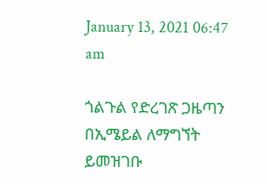January 13, 2021 06:47 am

ጎልጉል የድረገጽ ጋዜጣን በኢሜይል ለማግኘት ይመዝገቡ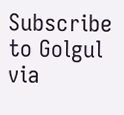Subscribe to Golgul via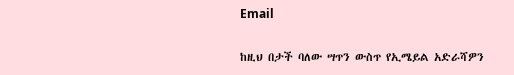Email

ከዚህ በታች ባለው ሣጥን ውስጥ የኢሜይል አድራሻዎን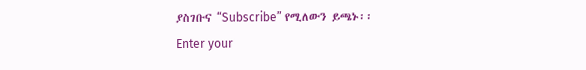ያስገቡና “Subscribe” የሚለውን ይጫኑ፡፡
Enter your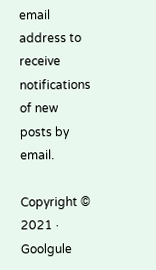email address to receive notifications of new posts by email.

Copyright © 2021 · Goolgule